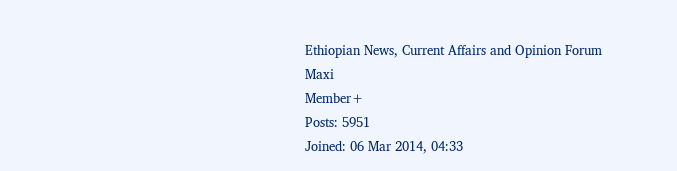Ethiopian News, Current Affairs and Opinion Forum
Maxi
Member+
Posts: 5951
Joined: 06 Mar 2014, 04:33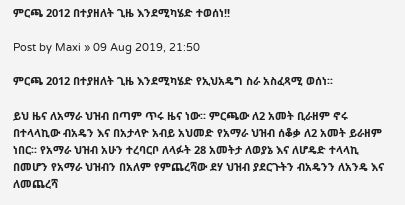ምርጫ 2012 በተያዘለት ጊዜ እንደሚካሄድ ተወሰነ!!

Post by Maxi » 09 Aug 2019, 21:50

ምርጫ 2012 በተያዘለት ጊዜ እንደሚካሄድ የኢህአዴግ ስራ አስፈጻሚ ወሰነ፡፡

ይህ ዜና ለአማራ ህዝብ በጣም ጥሩ ዜና ነው፡፡ ምርጫው ለ2 አመት ቢራዘም ኖሩ በተላላኪው ብአዴን እና በአታላዮ አብይ አህመድ የአማራ ህዝብ ሰቆቃ ለ2 አመት ይራዘም ነበር፡፡ የአማራ ህዝብ አሁን ተረባርቦ ለላፉት 28 አመትታ ለወያኔ እና ለሆዴድ ተላላኪ በመሆን የአማራ ህዝብን በአለም የምጨረሻው ደሃ ህዝብ ያደርጉትን ብአዴንን ለአንዴ እና ለመጨረሻ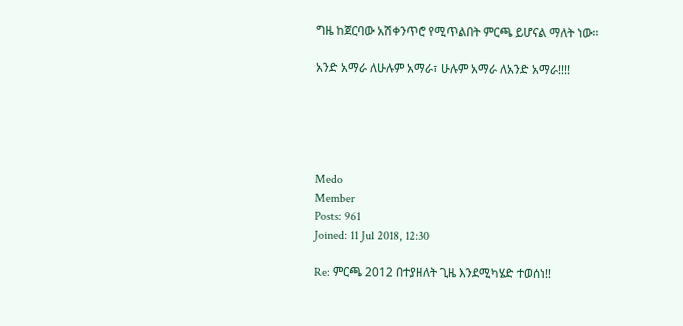ግዜ ከጀርባው አሽቀንጥሮ የሚጥልበት ምርጫ ይሆናል ማለት ነው፡፡

አንድ አማራ ለሁሉም አማራ፣ ሁሉም አማራ ለአንድ አማራ!!!!





Medo
Member
Posts: 961
Joined: 11 Jul 2018, 12:30

Re: ምርጫ 2012 በተያዘለት ጊዜ እንደሚካሄድ ተወሰነ!!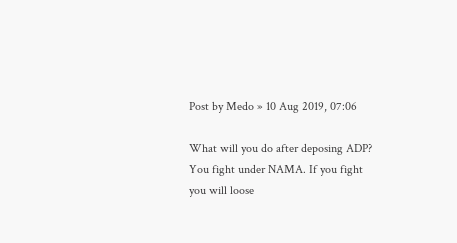Post by Medo » 10 Aug 2019, 07:06

What will you do after deposing ADP? You fight under NAMA. If you fight you will loose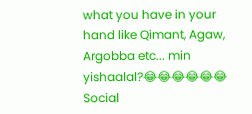what you have in your hand like Qimant, Agaw, Argobba etc... min yishaalal?😂😂😂😂😂😂 Social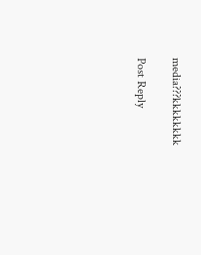media???kkkkkkkk

Post Reply